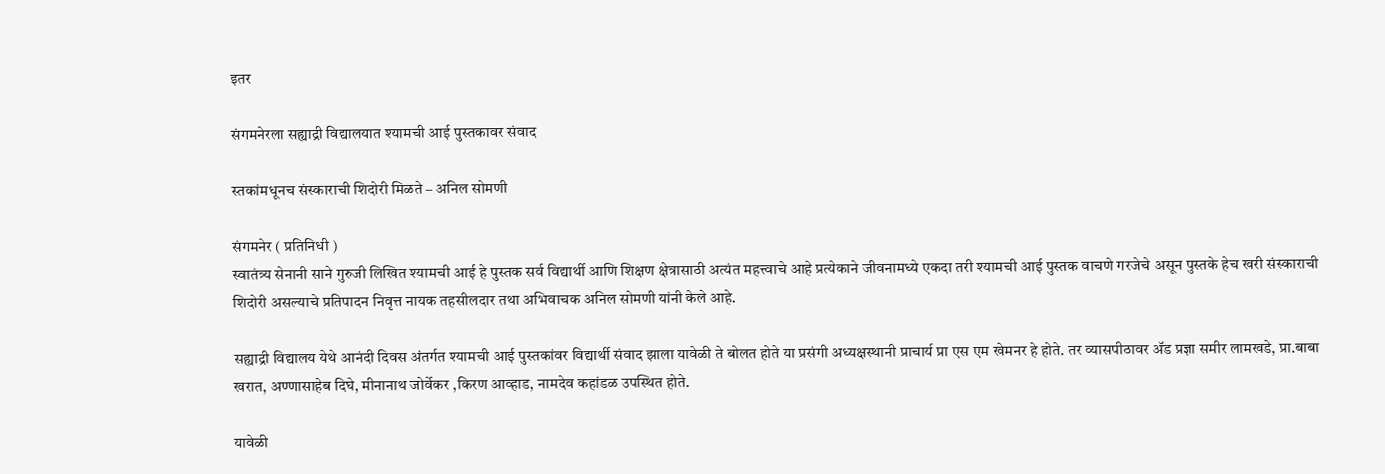इतर

संगमनेरला सह्याद्री विद्यालयात श्यामची आई पुस्तकावर संवाद

स्तकांमधूनच संस्काराची शिदोरी मिळते – अनिल सोमणी

संगमनेर ( प्रतिनिधी )
स्वातंत्र्य सेनानी साने गुरुजी लिखित श्यामची आई हे पुस्तक सर्व विद्यार्थी आणि शिक्षण क्षेत्रासाठी अत्यंत महत्त्वाचे आहे प्रत्येकाने जीवनामध्ये एकदा तरी श्यामची आई पुस्तक वाचणे गरजेचे असून पुस्तके हेच खरी संस्काराची शिदोरी असल्याचे प्रतिपादन निवृत्त नायक तहसीलदार तथा अभिवाचक अनिल सोमणी यांनी केले आहे.

सह्याद्री विद्यालय येथे आनंदी दिवस अंतर्गत श्यामची आई पुस्तकांवर विद्यार्थी संवाद झाला यावेळी ते बोलत होते या प्रसंगी अध्यक्षस्थानी प्राचार्य प्रा एस एम खेमनर हे होते. तर व्यासपीठावर ॲड प्रज्ञा समीर लामखडे, प्रा.बाबा खरात, अण्णासाहेब दिघे, मीनानाथ जोर्वेकर ,किरण आव्हाड, नामदेव कहांडळ उपस्थित होते.

यावेळी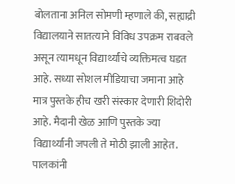बोलताना अनिल सोमणी म्हणाले की, सह्याद्री विद्यालयाने सातत्याने विविध उपक्रम राबवले असून त्यामधून विद्यार्थ्यांचे व्यक्तिमत्व घडत आहे. सध्या सोशल मीडियाचा जमाना आहे मात्र पुस्तके हीच खरी संस्कार देणारी शिदोरी आहे. मैदानी खेळ आणि पुस्तके ज्या विद्यार्थ्यांनी जपली ते मोठी झाली आहेत. पालकांनी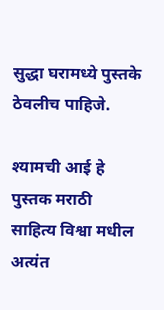सुद्धा घरामध्ये पुस्तके ठेवलीच पाहिजे.

श्यामची आई हे पुस्तक मराठी साहित्य विश्वा मधील अत्यंत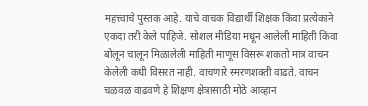महत्त्वाचे पुस्तक आहे. याचे वाचक विद्यार्थी शिक्षक किंवा प्रत्येकाने एकदा तरी केले पाहिजे. सोशल मीडिया मधून आलेली माहिती किंवा बोलून चालून मिळालेली माहिती माणूस विसरू शकतो मात्र वाचन केलेली कधी विसरत नाही. वाचणारे स्मरणशक्ती वाढते. वाचन चळवळ वाढवणे हे शिक्षण क्षेत्रासाठी मोठे आव्हान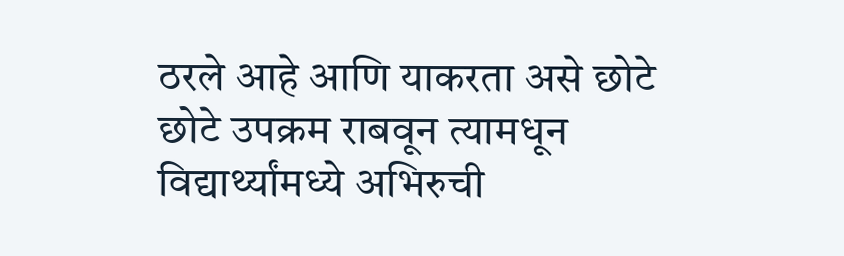ठरले आहे आणि याकरता असे छोटे छोटे उपक्रम राबवून त्यामधून विद्यार्थ्यांमध्ये अभिरुची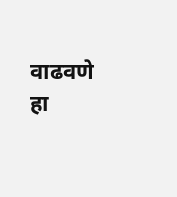वाढवणे हा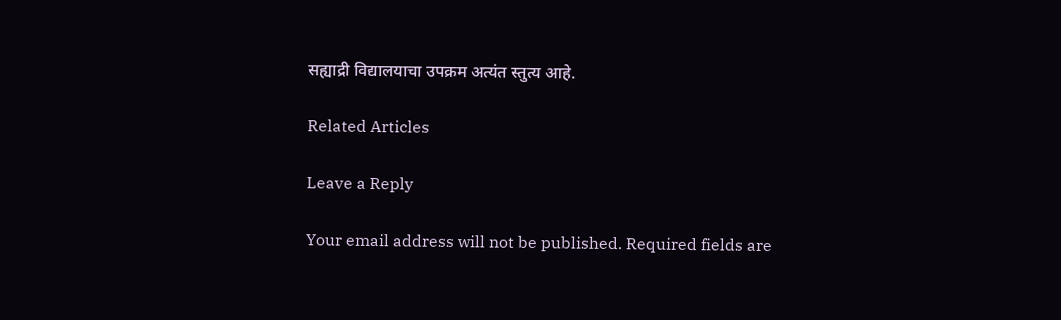सह्याद्री विद्यालयाचा उपक्रम अत्यंत स्तुत्य आहे.

Related Articles

Leave a Reply

Your email address will not be published. Required fields are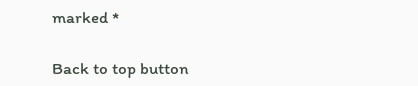marked *

Back to top button